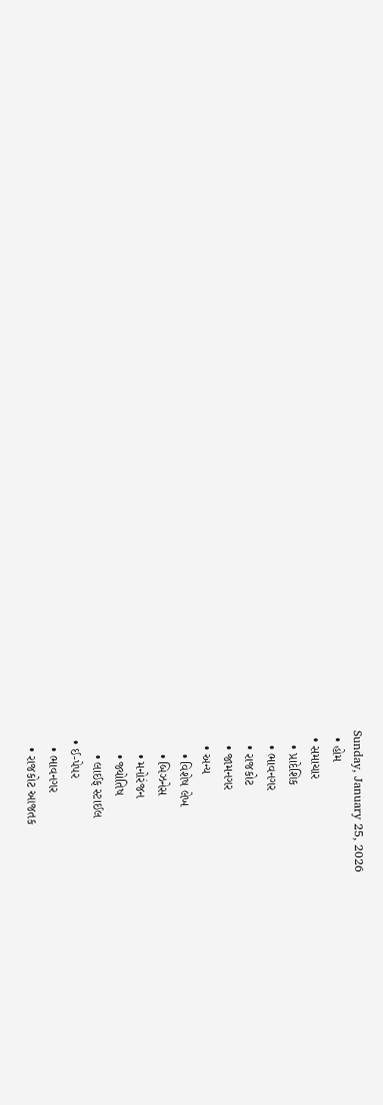Sunday, January 25, 2026
  • હોમ
  • સમાચાર
    • પ્રાદેશિક
    • ભાવનગર
    • રાજકોટ
    • જામનગર
    • અન્ય
      • વિશેષ લેખ
      • બિઝનેસ
      • મનોરંજન
      • જ્યોતિષ
      • લાઈફ સ્ટાઈલ
  • ઈ-પેપર
    • ભાવનગર
    • રાજકોટ આજતક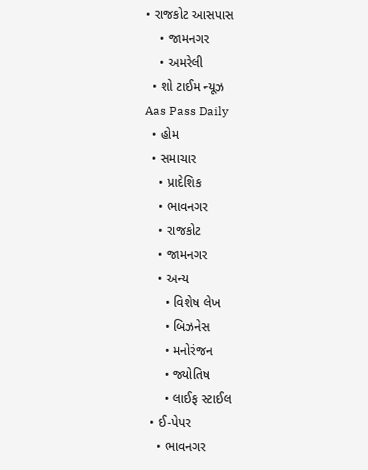• રાજકોટ આસપાસ
    • જામનગર
    • અમરેલી
  • શો ટાઈમ ન્યૂઝ
Aas Pass Daily
  • હોમ
  • સમાચાર
    • પ્રાદેશિક
    • ભાવનગર
    • રાજકોટ
    • જામનગર
    • અન્ય
      • વિશેષ લેખ
      • બિઝનેસ
      • મનોરંજન
      • જ્યોતિષ
      • લાઈફ સ્ટાઈલ
  • ઈ-પેપર
    • ભાવનગર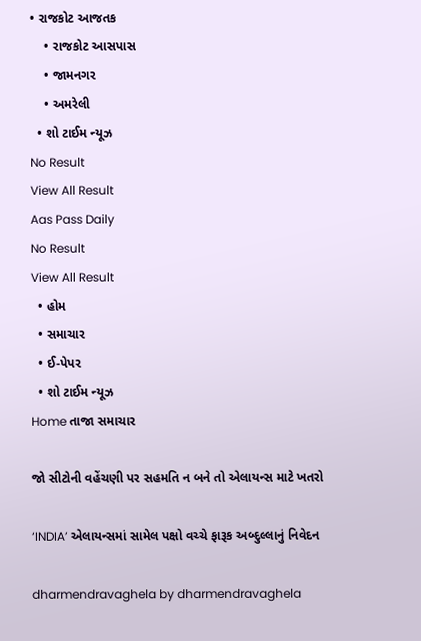• રાજકોટ આજતક
    • રાજકોટ આસપાસ
    • જામનગર
    • અમરેલી
  • શો ટાઈમ ન્યૂઝ
No Result
View All Result
Aas Pass Daily
No Result
View All Result
  • હોમ
  • સમાચાર
  • ઈ-પેપર
  • શો ટાઈમ ન્યૂઝ
Home તાજા સમાચાર

જો સીટોની વહેંચણી પર સહમતિ ન બને તો એલાયન્સ માટે ખતરો

‘INDIA’ એલાયન્સમાં સામેલ પક્ષો વચ્ચે ફારૂક અબ્દુલ્લાનું નિવેદન

dharmendravaghela by dharmendravaghela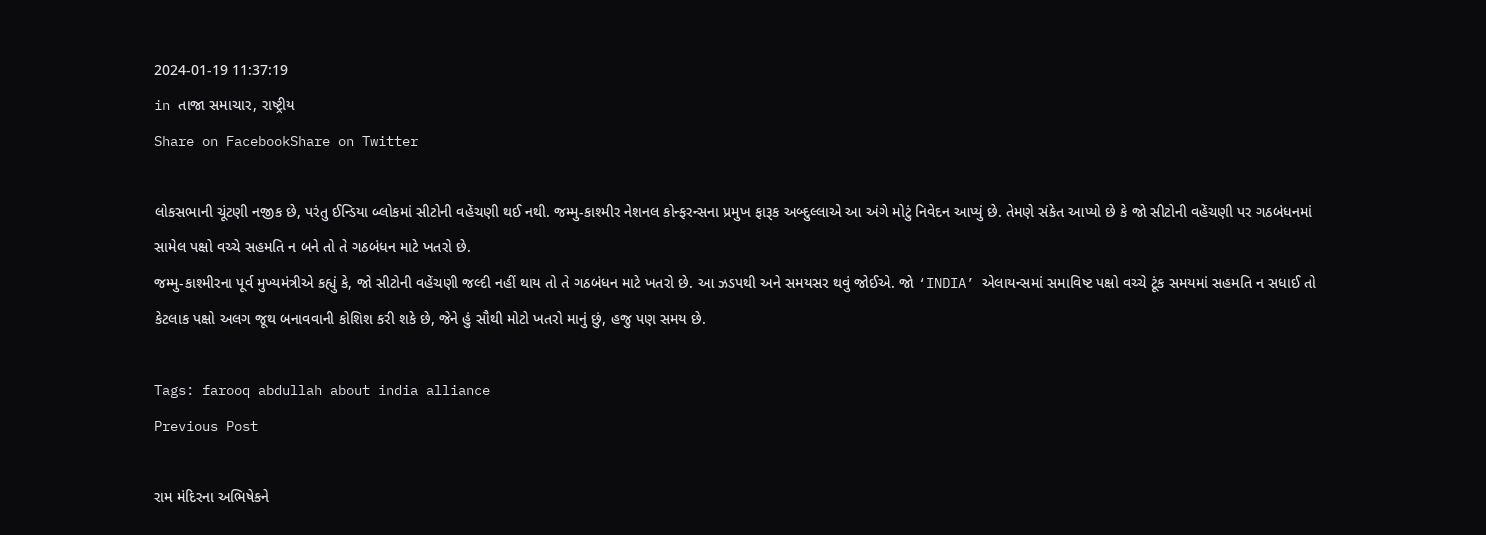2024-01-19 11:37:19
in તાજા સમાચાર, રાષ્ટ્રીય
Share on FacebookShare on Twitter

લોકસભાની ચૂંટણી નજીક છે, પરંતુ ઈન્ડિયા બ્લોકમાં સીટોની વહેંચણી થઈ નથી. જમ્મુ-કાશ્મીર નેશનલ કોન્ફરન્સના પ્રમુખ ફારૂક અબ્દુલ્લાએ આ અંગે મોટું નિવેદન આપ્યું છે. તેમણે સંકેત આપ્યો છે કે જો સીટોની વહેંચણી પર ગઠબંધનમાં સામેલ પક્ષો વચ્ચે સહમતિ ન બને તો તે ગઠબંધન માટે ખતરો છે.
જમ્મુ-કાશ્મીરના પૂર્વ મુખ્યમંત્રીએ કહ્યું કે, જો સીટોની વહેંચણી જલ્દી નહીં થાય તો તે ગઠબંધન માટે ખતરો છે. આ ઝડપથી અને સમયસર થવું જોઈએ. જો ‘INDIA’ એલાયન્સમાં સમાવિષ્ટ પક્ષો વચ્ચે ટૂંક સમયમાં સહમતિ ન સધાઈ તો કેટલાક પક્ષો અલગ જૂથ બનાવવાની કોશિશ કરી શકે છે, જેને હું સૌથી મોટો ખતરો માનું છું, હજુ પણ સમય છે.

Tags: farooq abdullah about india alliance
Previous Post

રામ મંદિરના અભિષેકને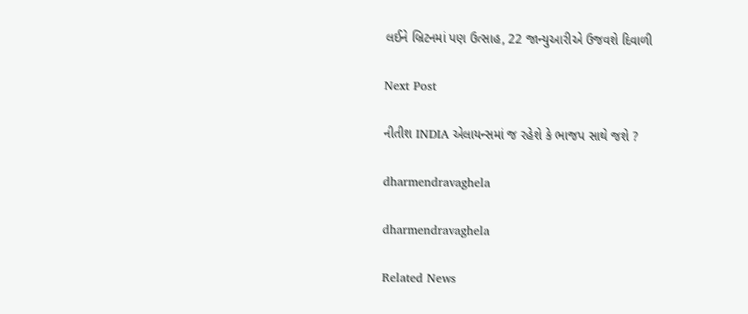લઈને બ્રિટનમાં પણ ઉત્સાહ, 22 જાન્યુઆરીએ ઉજવશે દિવાળી

Next Post

નીતીશ INDIA એલાયન્સમાં જ રહેશે કે ભાજપ સાથે જશે ?

dharmendravaghela

dharmendravaghela

Related News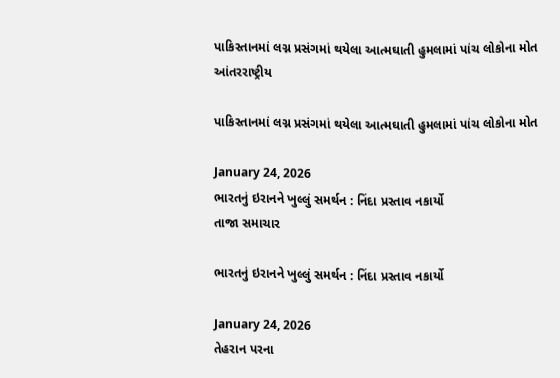પાકિસ્તાનમાં લગ્ન પ્રસંગમાં થયેલા આત્મઘાતી હુમલામાં પાંચ લોકોના મોત
આંતરરાષ્ટ્રીય

પાકિસ્તાનમાં લગ્ન પ્રસંગમાં થયેલા આત્મઘાતી હુમલામાં પાંચ લોકોના મોત

January 24, 2026
ભારતનું ઇરાનને ખુલ્લું સમર્થન : નિંદા પ્રસ્તાવ નકાર્યો
તાજા સમાચાર

ભારતનું ઇરાનને ખુલ્લું સમર્થન : નિંદા પ્રસ્તાવ નકાર્યો

January 24, 2026
તેહરાન પરના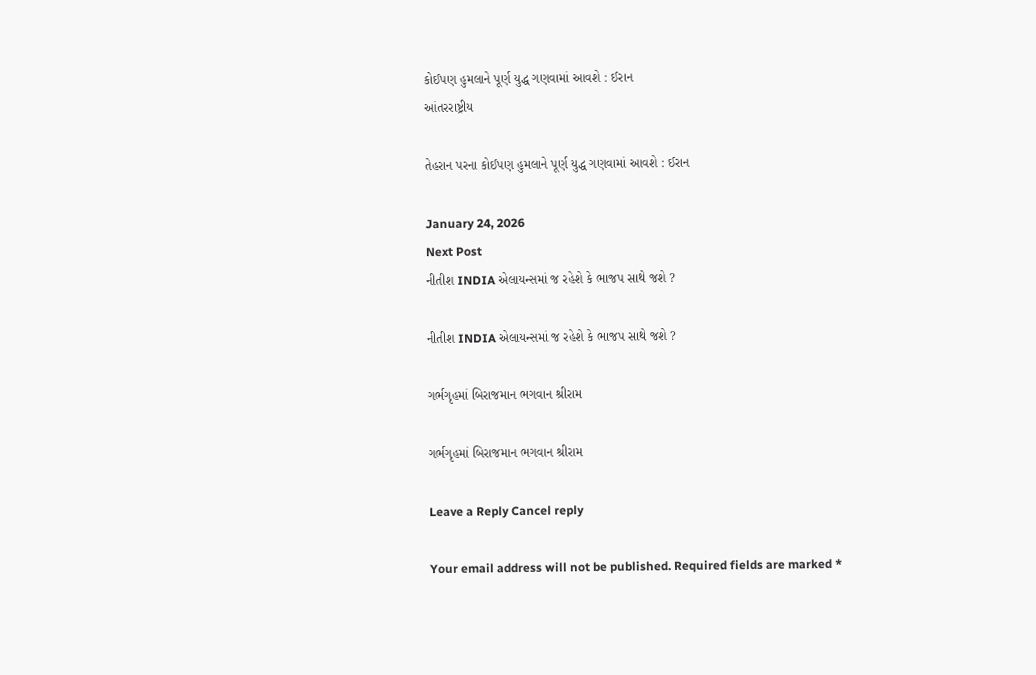કોઈપણ હુમલાને પૂર્ણ યુદ્ધ ગણવામાં આવશે : ઈરાન
આંતરરાષ્ટ્રીય

તેહરાન પરના કોઈપણ હુમલાને પૂર્ણ યુદ્ધ ગણવામાં આવશે : ઈરાન

January 24, 2026
Next Post
નીતીશ INDIA એલાયન્સમાં જ રહેશે કે ભાજપ સાથે જશે ?

નીતીશ INDIA એલાયન્સમાં જ રહેશે કે ભાજપ સાથે જશે ?

ગર્ભગૃહમાં બિરાજમાન ભગવાન શ્રીરામ

ગર્ભગૃહમાં બિરાજમાન ભગવાન શ્રીરામ

Leave a Reply Cancel reply

Your email address will not be published. Required fields are marked *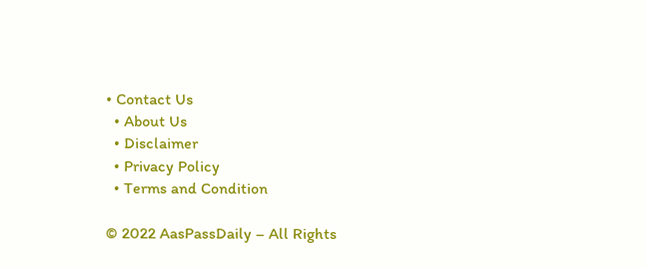• Contact Us
  • About Us
  • Disclaimer
  • Privacy Policy
  • Terms and Condition

© 2022 AasPassDaily – All Rights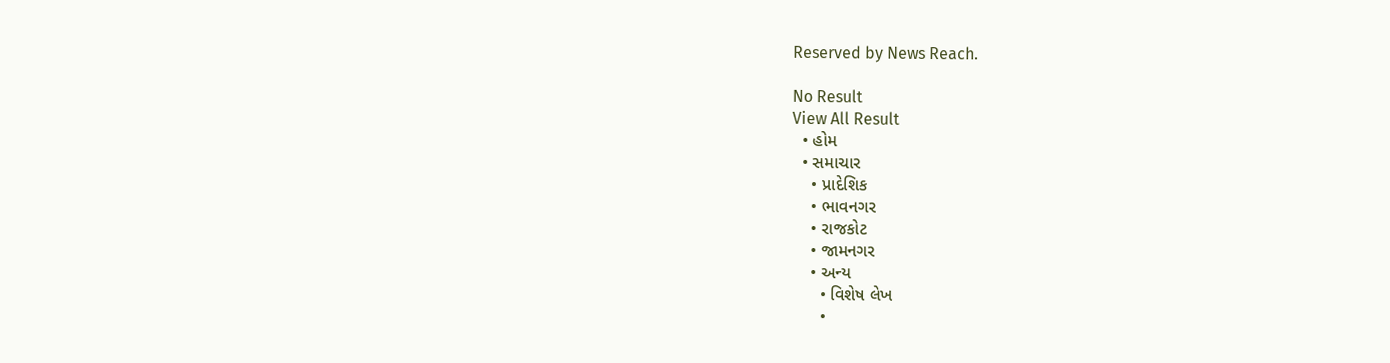Reserved by News Reach.

No Result
View All Result
  • હોમ
  • સમાચાર
    • પ્રાદેશિક
    • ભાવનગર
    • રાજકોટ
    • જામનગર
    • અન્ય
      • વિશેષ લેખ
      •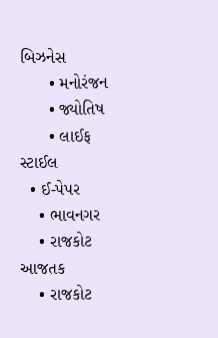બિઝનેસ
      • મનોરંજન
      • જ્યોતિષ
      • લાઈફ સ્ટાઈલ
  • ઈ-પેપર
    • ભાવનગર
    • રાજકોટ આજતક
    • રાજકોટ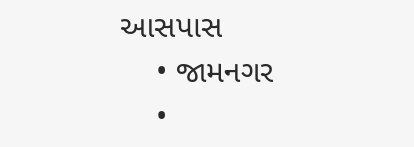આસપાસ
    • જામનગર
    •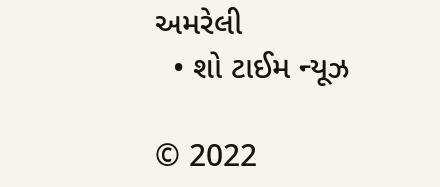અમરેલી
  • શો ટાઈમ ન્યૂઝ

© 2022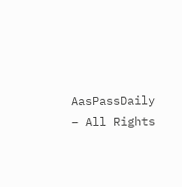AasPassDaily – All Rights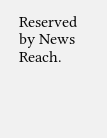Reserved by News Reach.